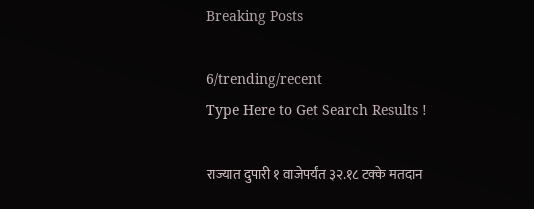Breaking Posts

6/trending/recent
Type Here to Get Search Results !

राज्यात दुपारी १ वाजेपर्यंत ३२.१८ टक्के मतदान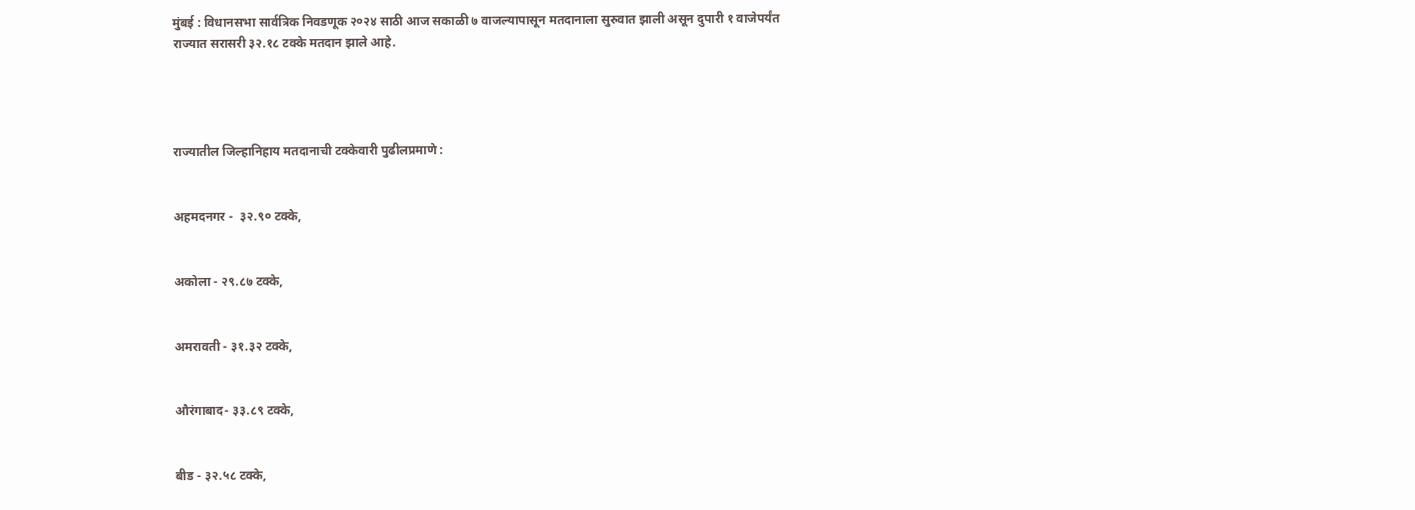मुंबई : विधानसभा सार्वत्रिक निवडणूक २०२४ साठी आज सकाळी ७ वाजल्यापासून मतदानाला सुरुवात झाली असून दुपारी १ वाजेपर्यंत राज्यात सरासरी ३२.१८ टक्के मतदान झाले आहे.




राज्यातील जिल्हानिहाय मतदानाची टक्केवारी पुढीलप्रमाणे :


अहमदनगर -  ३२.९० टक्के,


अकोला - २९.८७ टक्के,


अमरावती - ३१.३२ टक्के,


औरंगाबाद- ३३.८९ टक्के,


बीड - ३२.५८ टक्के,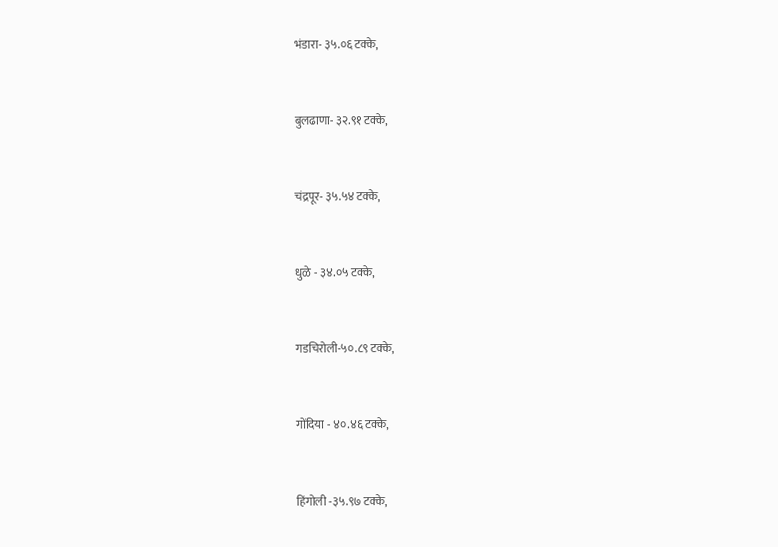भंडारा- ३५.०६ टक्के,


बुलढाणा- ३२.९१ टक्के,


चंद्रपूर- ३५.५४ टक्के,


धुळे - ३४.०५ टक्के,


गडचिरोली-५०.८९ टक्के,


गोंदिया - ४०.४६ टक्के,


हिंगोली -३५.९७ टक्के,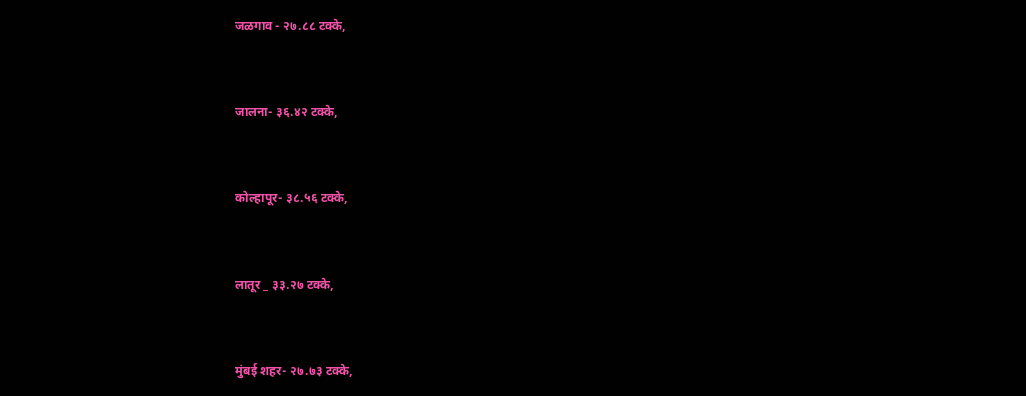जळगाव - २७.८८ टक्के,


जालना- ३६.४२ टक्के,


कोल्हापूर- ३८.५६ टक्के,


लातूर _ ३३.२७ टक्के,


मुंबई शहर- २७.७३ टक्के,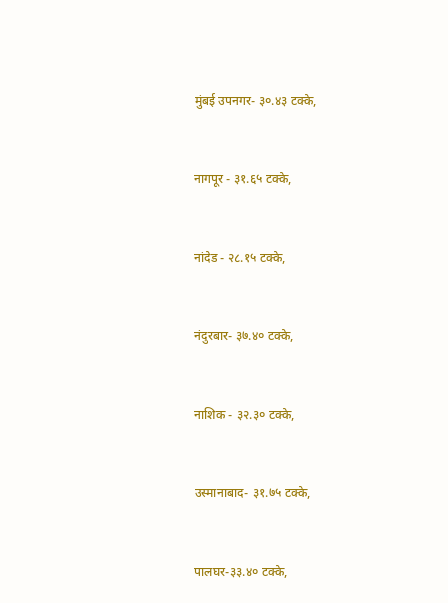मुंबई उपनगर- ३०.४३ टक्के,


नागपूर - ३१.६५ टक्के,


नांदेड - २८.१५ टक्के,


नंदुरबार- ३७.४० टक्के,


नाशिक - ३२.३० टक्के,


उस्मानाबाद- ३१.७५ टक्के,


पालघर-३३.४० टक्के,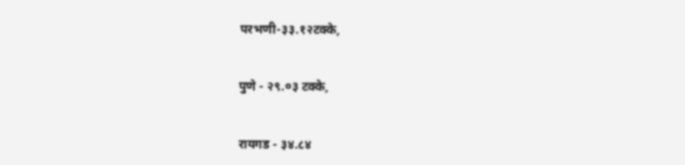परभणी-३३.१२टक्के,


पुणे - २९.०३ टक्के,


रायगड - ३४.८४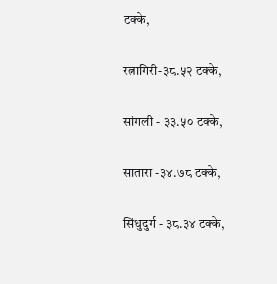टक्के,


रत्नागिरी-३८.५२ टक्के,


सांगली - ३३.५० टक्के,


सातारा -३४.७८ टक्के,


सिंधुदुर्ग - ३८.३४ टक्के,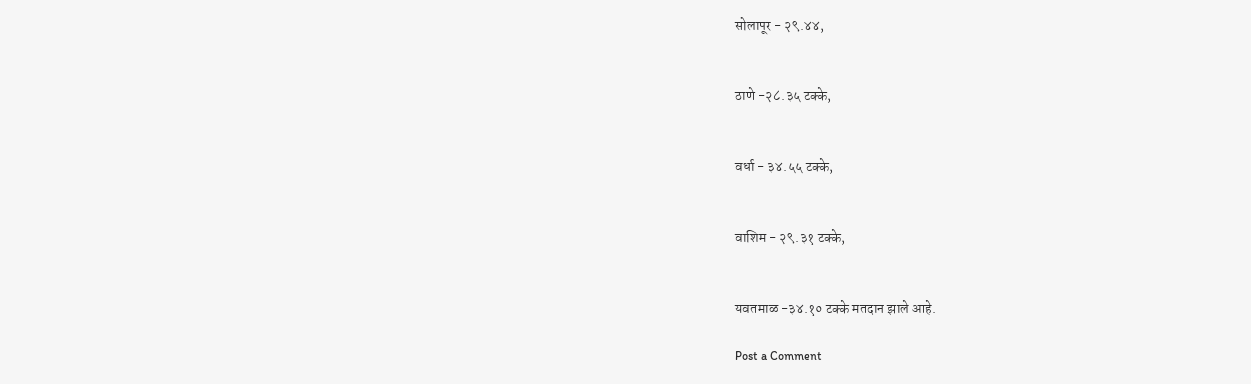सोलापूर - २९.४४,


ठाणे -२८.३५ टक्के,


वर्धा - ३४.५५ टक्के,


वाशिम - २९.३१ टक्के,


यवतमाळ -३४.१० टक्के मतदान झाले आहे.

Post a Comment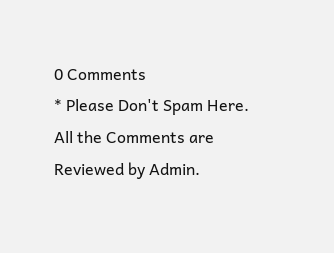0 Comments
* Please Don't Spam Here. All the Comments are Reviewed by Admin.